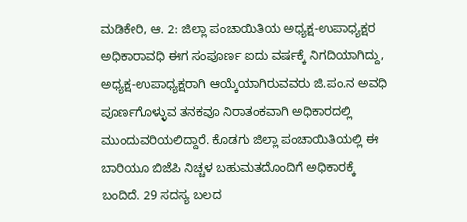ಮಡಿಕೇರಿ, ಆ. 2: ಜಿಲ್ಲಾ ಪಂಚಾಯಿತಿಯ ಅಧ್ಯಕ್ಷ-ಉಪಾಧ್ಯಕ್ಷರ ಅಧಿಕಾರಾವಧಿ ಈಗ ಸಂಪೂರ್ಣ ಐದು ವರ್ಷಕ್ಕೆ ನಿಗದಿಯಾಗಿದ್ದು, ಅಧ್ಯಕ್ಷ-ಉಪಾಧ್ಯಕ್ಷರಾಗಿ ಆಯ್ಕೆಯಾಗಿರುವವರು ಜಿ.ಪಂ.ನ ಅವಧಿ ಪೂರ್ಣಗೊಳ್ಳುವ ತನಕವೂ ನಿರಾತಂಕವಾಗಿ ಅಧಿಕಾರದಲ್ಲಿ ಮುಂದುವರಿಯಲಿದ್ದಾರೆ. ಕೊಡಗು ಜಿಲ್ಲಾ ಪಂಚಾಯಿತಿಯಲ್ಲಿ ಈ ಬಾರಿಯೂ ಬಿಜೆಪಿ ನಿಚ್ಚಳ ಬಹುಮತದೊಂದಿಗೆ ಅಧಿಕಾರಕ್ಕೆ ಬಂದಿದೆ. 29 ಸದಸ್ಯ ಬಲದ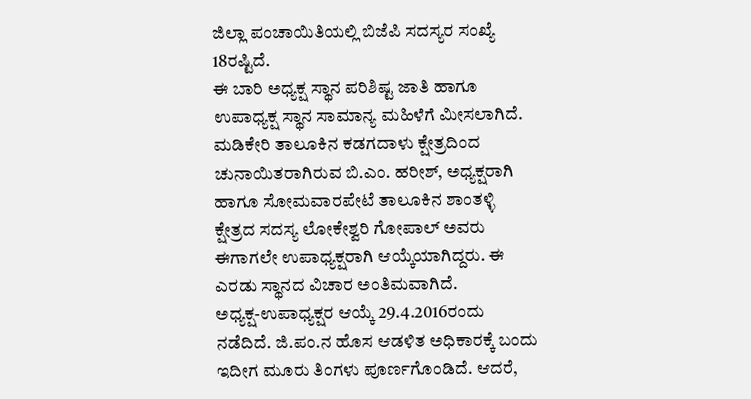ಜಿಲ್ಲಾ ಪಂಚಾಯಿತಿಯಲ್ಲಿ ಬಿಜೆಪಿ ಸದಸ್ಯರ ಸಂಖ್ಯೆ 18ರಷ್ಟಿದೆ.
ಈ ಬಾರಿ ಅಧ್ಯಕ್ಷ ಸ್ಥಾನ ಪರಿಶಿಷ್ಟ ಜಾತಿ ಹಾಗೂ ಉಪಾಧ್ಯಕ್ಷ ಸ್ಥಾನ ಸಾಮಾನ್ಯ ಮಹಿಳೆಗೆ ಮೀಸಲಾಗಿದೆ. ಮಡಿಕೇರಿ ತಾಲೂಕಿನ ಕಡಗದಾಳು ಕ್ಷೇತ್ರದಿಂದ ಚುನಾಯಿತರಾಗಿರುವ ಬಿ.ಎಂ. ಹರೀಶ್, ಅಧ್ಯಕ್ಷರಾಗಿ ಹಾಗೂ ಸೋಮವಾರಪೇಟೆ ತಾಲೂಕಿನ ಶಾಂತಳ್ಳಿ ಕ್ಷೇತ್ರದ ಸದಸ್ಯ ಲೋಕೇಶ್ವರಿ ಗೋಪಾಲ್ ಅವರು ಈಗಾಗಲೇ ಉಪಾಧ್ಯಕ್ಷರಾಗಿ ಆಯ್ಕೆಯಾಗಿದ್ದರು. ಈ ಎರಡು ಸ್ಥಾನದ ವಿಚಾರ ಅಂತಿಮವಾಗಿದೆ.
ಅಧ್ಯಕ್ಷ-ಉಪಾಧ್ಯಕ್ಷರ ಆಯ್ಕೆ 29.4.2016ರಂದು ನಡೆದಿದೆ. ಜಿ.ಪಂ.ನ ಹೊಸ ಆಡಳಿತ ಅಧಿಕಾರಕ್ಕೆ ಬಂದು ಇದೀಗ ಮೂರು ತಿಂಗಳು ಪೂರ್ಣಗೊಂಡಿದೆ. ಆದರೆ,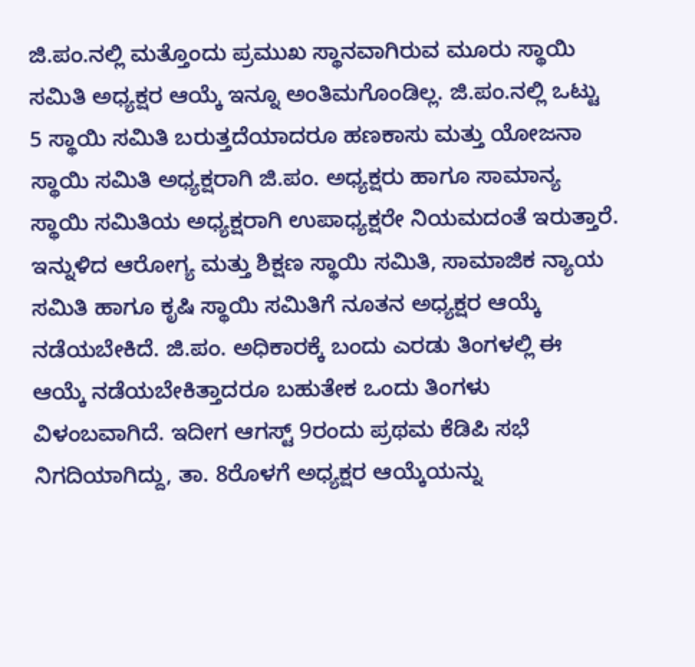ಜಿ.ಪಂ.ನಲ್ಲಿ ಮತ್ತೊಂದು ಪ್ರಮುಖ ಸ್ಥಾನವಾಗಿರುವ ಮೂರು ಸ್ಥಾಯಿ ಸಮಿತಿ ಅಧ್ಯಕ್ಷರ ಆಯ್ಕೆ ಇನ್ನೂ ಅಂತಿಮಗೊಂಡಿಲ್ಲ. ಜಿ.ಪಂ.ನಲ್ಲಿ ಒಟ್ಟು 5 ಸ್ಥಾಯಿ ಸಮಿತಿ ಬರುತ್ತದೆಯಾದರೂ ಹಣಕಾಸು ಮತ್ತು ಯೋಜನಾ ಸ್ಥಾಯಿ ಸಮಿತಿ ಅಧ್ಯಕ್ಷರಾಗಿ ಜಿ.ಪಂ. ಅಧ್ಯಕ್ಷರು ಹಾಗೂ ಸಾಮಾನ್ಯ ಸ್ಥಾಯಿ ಸಮಿತಿಯ ಅಧ್ಯಕ್ಷರಾಗಿ ಉಪಾಧ್ಯಕ್ಷರೇ ನಿಯಮದಂತೆ ಇರುತ್ತಾರೆ.
ಇನ್ನುಳಿದ ಆರೋಗ್ಯ ಮತ್ತು ಶಿಕ್ಷಣ ಸ್ಥಾಯಿ ಸಮಿತಿ, ಸಾಮಾಜಿಕ ನ್ಯಾಯ ಸಮಿತಿ ಹಾಗೂ ಕೃಷಿ ಸ್ಥಾಯಿ ಸಮಿತಿಗೆ ನೂತನ ಅಧ್ಯಕ್ಷರ ಆಯ್ಕೆ ನಡೆಯಬೇಕಿದೆ. ಜಿ.ಪಂ. ಅಧಿಕಾರಕ್ಕೆ ಬಂದು ಎರಡು ತಿಂಗಳಲ್ಲಿ ಈ ಆಯ್ಕೆ ನಡೆಯಬೇಕಿತ್ತಾದರೂ ಬಹುತೇಕ ಒಂದು ತಿಂಗಳು ವಿಳಂಬವಾಗಿದೆ. ಇದೀಗ ಆಗಸ್ಟ್ 9ರಂದು ಪ್ರಥಮ ಕೆಡಿಪಿ ಸಭೆ ನಿಗದಿಯಾಗಿದ್ದು, ತಾ. 8ರೊಳಗೆ ಅಧ್ಯಕ್ಷರ ಆಯ್ಕೆಯನ್ನು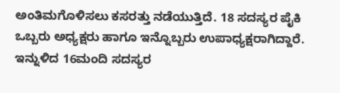ಅಂತಿಮಗೊಳಿಸಲು ಕಸರತ್ತು ನಡೆಯುತ್ತಿದೆ. 18 ಸದಸ್ಯರ ಪೈಕಿ ಒಬ್ಬರು ಅಧ್ಯಕ್ಷರು ಹಾಗೂ ಇನ್ನೊಬ್ಬರು ಉಪಾಧ್ಯಕ್ಷರಾಗಿದ್ದಾರೆ. ಇನ್ನುಳಿದ 16ಮಂದಿ ಸದಸ್ಯರ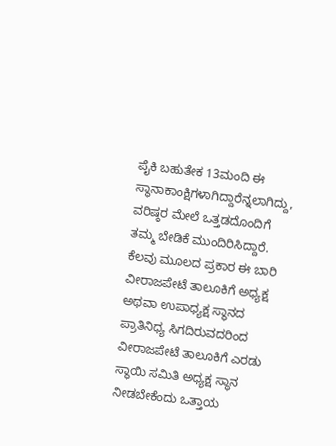ಪೈಕಿ ಬಹುತೇಕ 13ಮಂದಿ ಈ ಸ್ಥಾನಾಕಾಂಕ್ಷಿಗಳಾಗಿದ್ದಾರೆನ್ನಲಾಗಿದ್ದು, ವರಿಷ್ಠರ ಮೇಲೆ ಒತ್ತಡದೊಂದಿಗೆ ತಮ್ಮ ಬೇಡಿಕೆ ಮುಂದಿರಿಸಿದ್ದಾರೆ.
ಕೆಲವು ಮೂಲದ ಪ್ರಕಾರ ಈ ಬಾರಿ ವೀರಾಜಪೇಟೆ ತಾಲೂಕಿಗೆ ಅಧ್ಯಕ್ಷ ಅಥವಾ ಉಪಾಧ್ಯಕ್ಷ ಸ್ಥಾನದ ಪ್ರಾತಿನಿಧ್ಯ ಸಿಗದಿರುವದರಿಂದ ವೀರಾಜಪೇಟೆ ತಾಲೂಕಿಗೆ ಎರಡು ಸ್ಥಾಯಿ ಸಮಿತಿ ಅಧ್ಯಕ್ಷ ಸ್ಥಾನ ನೀಡಬೇಕೆಂದು ಒತ್ತಾಯ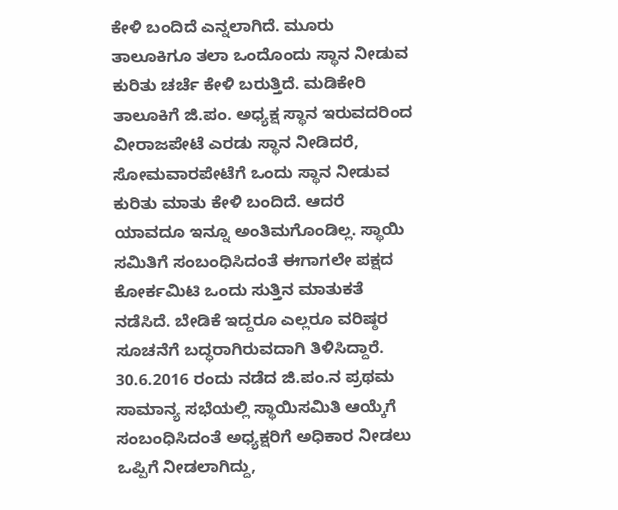ಕೇಳಿ ಬಂದಿದೆ ಎನ್ನಲಾಗಿದೆ. ಮೂರು ತಾಲೂಕಿಗೂ ತಲಾ ಒಂದೊಂದು ಸ್ಥಾನ ನೀಡುವ ಕುರಿತು ಚರ್ಚೆ ಕೇಳಿ ಬರುತ್ತಿದೆ. ಮಡಿಕೇರಿ ತಾಲೂಕಿಗೆ ಜಿ.ಪಂ. ಅಧ್ಯಕ್ಷ ಸ್ಥಾನ ಇರುವದರಿಂದ ವೀರಾಜಪೇಟೆ ಎರಡು ಸ್ಥಾನ ನೀಡಿದರೆ, ಸೋಮವಾರಪೇಟೆಗೆ ಒಂದು ಸ್ಥಾನ ನೀಡುವ ಕುರಿತು ಮಾತು ಕೇಳಿ ಬಂದಿದೆ. ಆದರೆ ಯಾವದೂ ಇನ್ನೂ ಅಂತಿಮಗೊಂಡಿಲ್ಲ. ಸ್ಥಾಯಿ ಸಮಿತಿಗೆ ಸಂಬಂಧಿಸಿದಂತೆ ಈಗಾಗಲೇ ಪಕ್ಷದ ಕೋರ್ಕಮಿಟಿ ಒಂದು ಸುತ್ತಿನ ಮಾತುಕತೆ ನಡೆಸಿದೆ. ಬೇಡಿಕೆ ಇದ್ದರೂ ಎಲ್ಲರೂ ವರಿಷ್ಠರ ಸೂಚನೆಗೆ ಬದ್ಧರಾಗಿರುವದಾಗಿ ತಿಳಿಸಿದ್ದಾರೆ.
30.6.2016 ರಂದು ನಡೆದ ಜಿ.ಪಂ.ನ ಪ್ರಥಮ ಸಾಮಾನ್ಯ ಸಭೆಯಲ್ಲಿ ಸ್ಥಾಯಿಸಮಿತಿ ಆಯ್ಕೆಗೆ ಸಂಬಂಧಿಸಿದಂತೆ ಅಧ್ಯಕ್ಷರಿಗೆ ಅಧಿಕಾರ ನೀಡಲು ಒಪ್ಪಿಗೆ ನೀಡಲಾಗಿದ್ದು,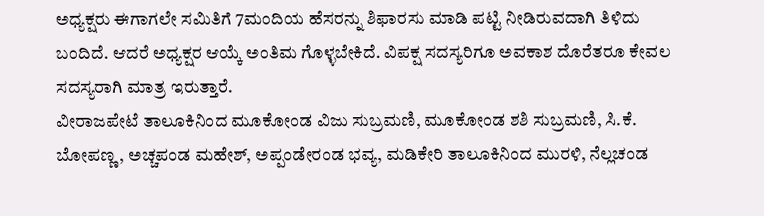ಅಧ್ಯಕ್ಷರು ಈಗಾಗಲೇ ಸಮಿತಿಗೆ 7ಮಂದಿಯ ಹೆಸರನ್ನು ಶಿಫಾರಸು ಮಾಡಿ ಪಟ್ಟಿ ನೀಡಿರುವದಾಗಿ ತಿಳಿದು ಬಂದಿದೆ. ಆದರೆ ಅಧ್ಯಕ್ಷರ ಆಯ್ಕೆ ಅಂತಿಮ ಗೊಳ್ಳಬೇಕಿದೆ. ವಿಪಕ್ಷ ಸದಸ್ಯರಿಗೂ ಅವಕಾಶ ದೊರೆತರೂ ಕೇವಲ ಸದಸ್ಯರಾಗಿ ಮಾತ್ರ ಇರುತ್ತಾರೆ.
ವೀರಾಜಪೇಟೆ ತಾಲೂಕಿನಿಂದ ಮೂಕೋಂಡ ವಿಜು ಸುಬ್ರಮಣಿ, ಮೂಕೋಂಡ ಶಶಿ ಸುಬ್ರಮಣಿ, ಸಿ.ಕೆ. ಬೋಪಣ್ಣ, ಅಚ್ಚಪಂಡ ಮಹೇಶ್, ಅಪ್ಪಂಡೇರಂಡ ಭವ್ಯ, ಮಡಿಕೇರಿ ತಾಲೂಕಿನಿಂದ ಮುರಳಿ, ನೆಲ್ಲಚಂಡ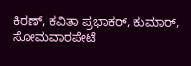ಕಿರಣ್, ಕವಿತಾ ಪ್ರಭಾಕರ್, ಕುಮಾರ್, ಸೋಮವಾರಪೇಟೆ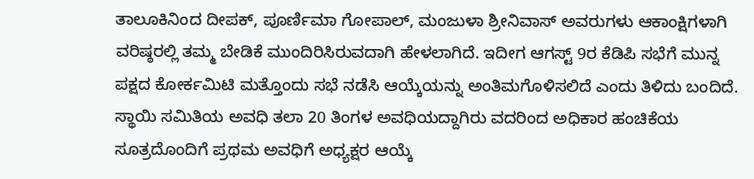ತಾಲೂಕಿನಿಂದ ದೀಪಕ್, ಪೂರ್ಣಿಮಾ ಗೋಪಾಲ್, ಮಂಜುಳಾ ಶ್ರೀನಿವಾಸ್ ಅವರುಗಳು ಆಕಾಂಕ್ಷಿಗಳಾಗಿ ವರಿಷ್ಠರಲ್ಲಿ ತಮ್ಮ ಬೇಡಿಕೆ ಮುಂದಿರಿಸಿರುವದಾಗಿ ಹೇಳಲಾಗಿದೆ. ಇದೀಗ ಆಗಸ್ಟ್ 9ರ ಕೆಡಿಪಿ ಸಭೆಗೆ ಮುನ್ನ ಪಕ್ಷದ ಕೋರ್ಕಮಿಟಿ ಮತ್ತೊಂದು ಸಭೆ ನಡೆಸಿ ಆಯ್ಕೆಯನ್ನು ಅಂತಿಮಗೊಳಿಸಲಿದೆ ಎಂದು ತಿಳಿದು ಬಂದಿದೆ. ಸ್ಥಾಯಿ ಸಮಿತಿಯ ಅವಧಿ ತಲಾ 20 ತಿಂಗಳ ಅವಧಿಯದ್ದಾಗಿರು ವದರಿಂದ ಅಧಿಕಾರ ಹಂಚಿಕೆಯ ಸೂತ್ರದೊಂದಿಗೆ ಪ್ರಥಮ ಅವಧಿಗೆ ಅಧ್ಯಕ್ಷರ ಆಯ್ಕೆ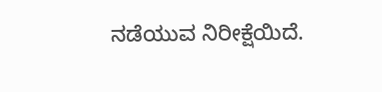ನಡೆಯುವ ನಿರೀಕ್ಷೆಯಿದೆ.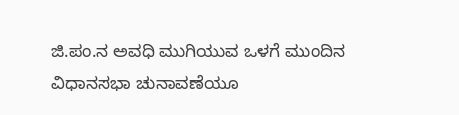ಜಿ.ಪಂ.ನ ಅವಧಿ ಮುಗಿಯುವ ಒಳಗೆ ಮುಂದಿನ ವಿಧಾನಸಭಾ ಚುನಾವಣೆಯೂ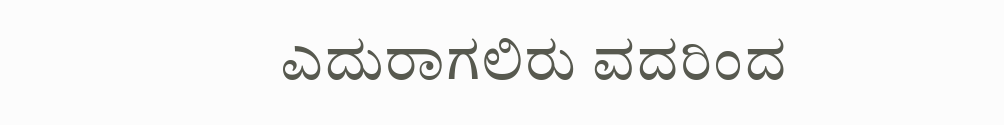ಎದುರಾಗಲಿರು ವದರಿಂದ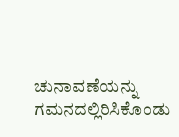ಚುನಾವಣೆಯನ್ನು ಗಮನದಲ್ಲಿರಿಸಿಕೊಂಡು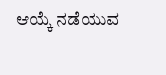ಆಯ್ಕೆ ನಡೆಯುವ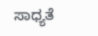ಸಾಧ್ಯತೆ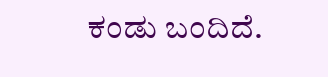ಕಂಡು ಬಂದಿದೆ.